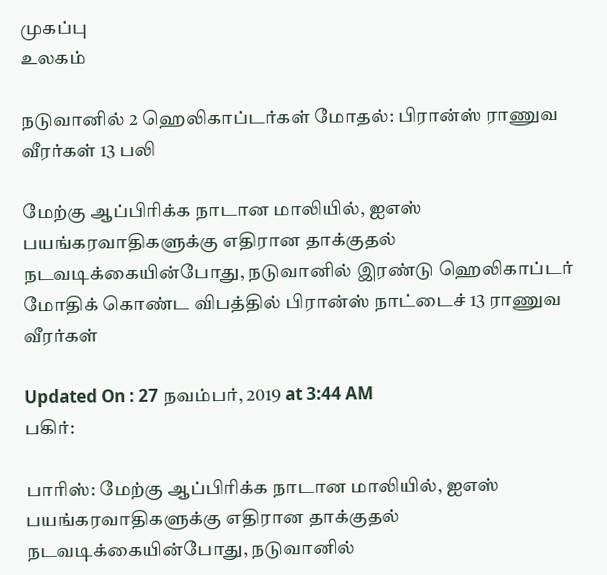முகப்பு
உலகம்

நடுவானில் 2 ஹெலிகாப்டர்கள் மோதல்: பிரான்ஸ் ராணுவ வீரர்கள் 13 பலி

மேற்கு ஆப்பிரிக்க நாடான மாலியில், ஐஎஸ் பயங்கரவாதிகளுக்கு எதிரான தாக்குதல் நடவடிக்கையின்போது, நடுவானில் இரண்டு ஹெலிகாப்டர் மோதிக் கொண்ட விபத்தில் பிரான்ஸ் நாட்டைச் 13 ராணுவ வீரர்கள்

Updated On : 27 நவம்பர், 2019 at 3:44 AM
பகிர்:

பாரிஸ்: மேற்கு ஆப்பிரிக்க நாடான மாலியில், ஐஎஸ் பயங்கரவாதிகளுக்கு எதிரான தாக்குதல் நடவடிக்கையின்போது, நடுவானில்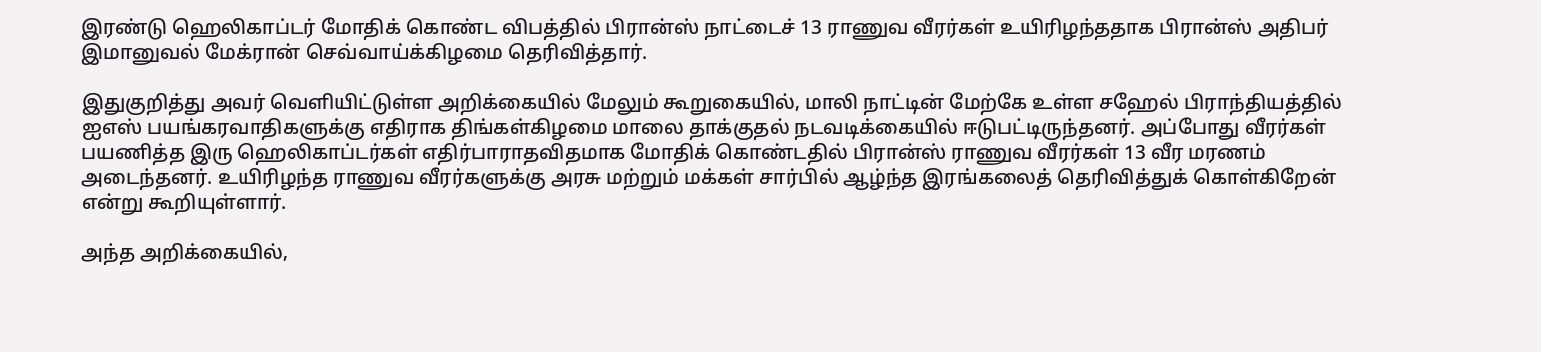இரண்டு ஹெலிகாப்டர் மோதிக் கொண்ட விபத்தில் பிரான்ஸ் நாட்டைச் 13 ராணுவ வீரர்கள் உயிரிழந்ததாக பிரான்ஸ் அதிபர் இமானுவல் மேக்ரான் செவ்வாய்க்கிழமை தெரிவித்தார்.

இதுகுறித்து அவர் வெளியிட்டுள்ள அறிக்கையில் மேலும் கூறுகையில், மாலி நாட்டின் மேற்கே உள்ள சஹேல் பிராந்தியத்தில் ஐஎஸ் பயங்கரவாதிகளுக்கு எதிராக திங்கள்கிழமை மாலை தாக்குதல் நடவடிக்கையில் ஈடுபட்டிருந்தனர். அப்போது வீரர்கள் பயணித்த இரு ஹெலிகாப்டர்கள் எதிர்பாராதவிதமாக மோதிக் கொண்டதில் பிரான்ஸ் ராணுவ வீரர்கள் 13 வீர மரணம் அடைந்தனர். உயிரிழந்த ராணுவ வீரர்களுக்கு அரசு மற்றும் மக்கள் சார்பில் ஆழ்ந்த இரங்கலைத் தெரிவித்துக் கொள்கிறேன் என்று கூறியுள்ளார்.

அந்த அறிக்கையில்,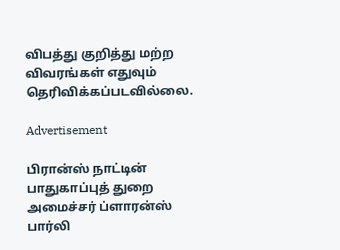விபத்து குறித்து மற்ற விவரங்கள் எதுவும் தெரிவிக்கப்படவில்லை.

Advertisement

பிரான்ஸ் நாட்டின் பாதுகாப்புத் துறை அமைச்சர் ப்ளாரன்ஸ் பார்லி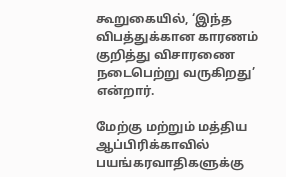கூறுகையில், ‘இந்த விபத்துக்கான காரணம் குறித்து விசாரணை நடைபெற்று வருகிறது’ என்றார்.

மேற்கு மற்றும் மத்திய ஆப்பிரிக்காவில் பயங்கரவாதிகளுக்கு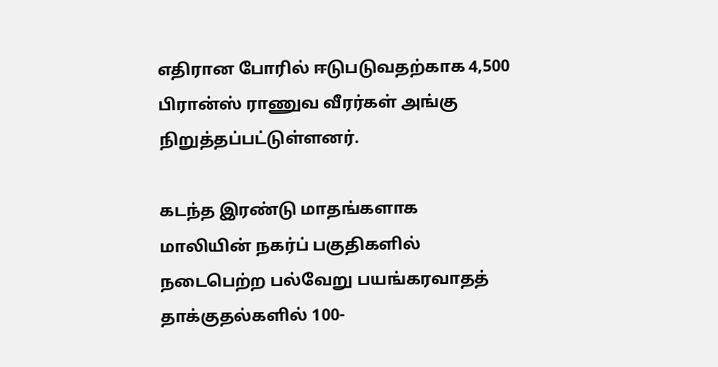எதிரான போரில் ஈடுபடுவதற்காக 4,500 பிரான்ஸ் ராணுவ வீரர்கள் அங்கு நிறுத்தப்பட்டுள்ளனர்.

கடந்த இரண்டு மாதங்களாக மாலியின் நகர்ப் பகுதிகளில் நடைபெற்ற பல்வேறு பயங்கரவாதத் தாக்குதல்களில் 100-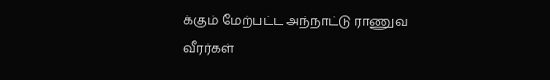க்கும் மேற்பட்ட அந்நாட்டு ராணுவ வீரர்கள்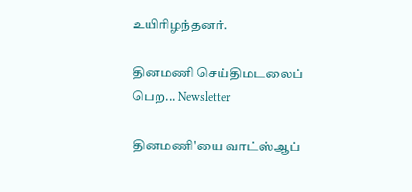உயிரிழந்தனர்.

தினமணி செய்திமடலைப் பெற... Newsletter

தினமணி'யை வாட்ஸ்ஆப்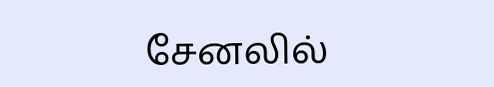சேனலில்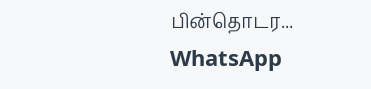பின்தொடர... WhatsApp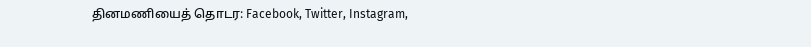தினமணியைத் தொடர: Facebook, Twitter, Instagram,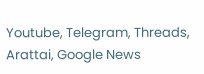Youtube, Telegram, Threads, Arattai, Google News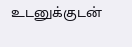உடனுக்குடன்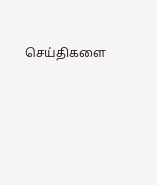செய்திகளை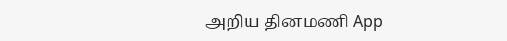அறிய தினமணி App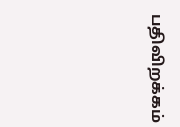பதிவிறக்கம்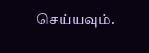செய்யவும்.